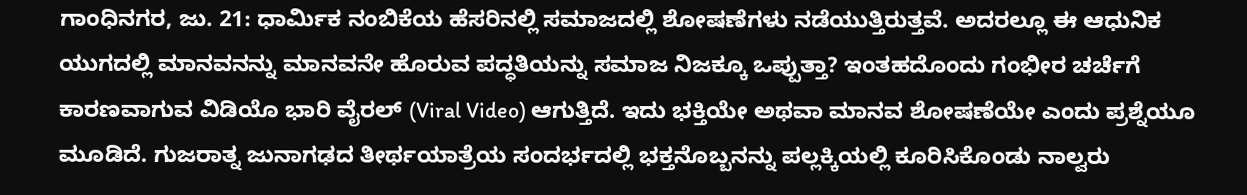ಗಾಂಧಿನಗರ, ಜು. 21: ಧಾರ್ಮಿಕ ನಂಬಿಕೆಯ ಹೆಸರಿನಲ್ಲಿ ಸಮಾಜದಲ್ಲಿ ಶೋಷಣೆಗಳು ನಡೆಯುತ್ತಿರುತ್ತವೆ. ಅದರಲ್ಲೂ ಈ ಆಧುನಿಕ ಯುಗದಲ್ಲಿ ಮಾನವನನ್ನು ಮಾನವನೇ ಹೊರುವ ಪದ್ಧತಿಯನ್ನು ಸಮಾಜ ನಿಜಕ್ಕೂ ಒಪ್ಪುತ್ತಾ? ಇಂತಹದೊಂದು ಗಂಭೀರ ಚರ್ಚೆಗೆ ಕಾರಣವಾಗುವ ವಿಡಿಯೊ ಭಾರಿ ವೈರಲ್ (Viral Video) ಆಗುತ್ತಿದೆ. ಇದು ಭಕ್ತಿಯೇ ಅಥವಾ ಮಾನವ ಶೋಷಣೆಯೇ ಎಂದು ಪ್ರಶ್ನೆಯೂ ಮೂಡಿದೆ. ಗುಜರಾತ್ನ ಜುನಾಗಢದ ತೀರ್ಥಯಾತ್ರೆಯ ಸಂದರ್ಭದಲ್ಲಿ ಭಕ್ತನೊಬ್ಬನನ್ನು ಪಲ್ಲಕ್ಕಿಯಲ್ಲಿ ಕೂರಿಸಿಕೊಂಡು ನಾಲ್ವರು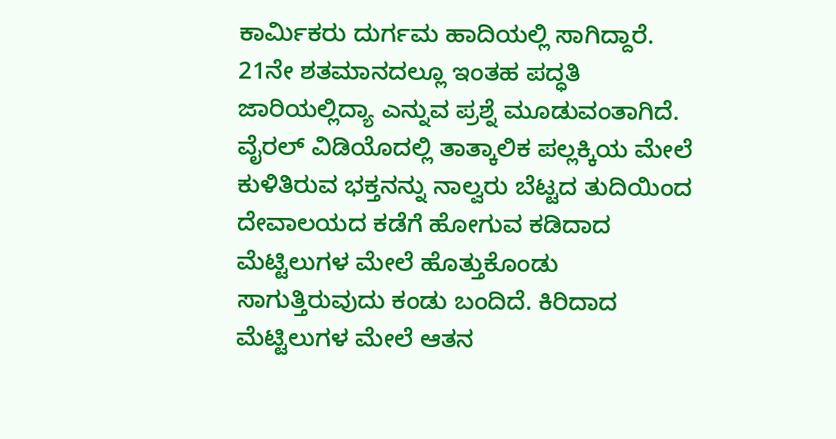ಕಾರ್ಮಿಕರು ದುರ್ಗಮ ಹಾದಿಯಲ್ಲಿ ಸಾಗಿದ್ದಾರೆ. 21ನೇ ಶತಮಾನದಲ್ಲೂ ಇಂತಹ ಪದ್ಧತಿ ಜಾರಿಯಲ್ಲಿದ್ಯಾ ಎನ್ನುವ ಪ್ರಶ್ನೆ ಮೂಡುವಂತಾಗಿದೆ.
ವೈರಲ್ ವಿಡಿಯೊದಲ್ಲಿ ತಾತ್ಕಾಲಿಕ ಪಲ್ಲಕ್ಕಿಯ ಮೇಲೆ ಕುಳಿತಿರುವ ಭಕ್ತನನ್ನು ನಾಲ್ವರು ಬೆಟ್ಟದ ತುದಿಯಿಂದ ದೇವಾಲಯದ ಕಡೆಗೆ ಹೋಗುವ ಕಡಿದಾದ ಮೆಟ್ಟಿಲುಗಳ ಮೇಲೆ ಹೊತ್ತುಕೊಂಡು ಸಾಗುತ್ತಿರುವುದು ಕಂಡು ಬಂದಿದೆ. ಕಿರಿದಾದ ಮೆಟ್ಟಿಲುಗಳ ಮೇಲೆ ಆತನ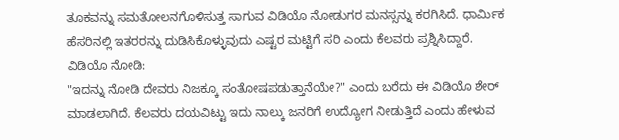ತೂಕವನ್ನು ಸಮತೋಲನಗೊಳಿಸುತ್ತ ಸಾಗುವ ವಿಡಿಯೊ ನೋಡುಗರ ಮನಸ್ಸನ್ನು ಕರಗಿಸಿದೆ. ಧಾರ್ಮಿಕ ಹೆಸರಿನಲ್ಲಿ ಇತರರನ್ನು ದುಡಿಸಿಕೊಳ್ಳುವುದು ಎಷ್ಟರ ಮಟ್ಟಿಗೆ ಸರಿ ಎಂದು ಕೆಲವರು ಪ್ರಶ್ನಿಸಿದ್ದಾರೆ.
ವಿಡಿಯೊ ನೋಡಿ:
"ಇದನ್ನು ನೋಡಿ ದೇವರು ನಿಜಕ್ಕೂ ಸಂತೋಷಪಡುತ್ತಾನೆಯೇ?" ಎಂದು ಬರೆದು ಈ ವಿಡಿಯೊ ಶೇರ್ ಮಾಡಲಾಗಿದೆ. ಕೆಲವರು ದಯವಿಟ್ಟು ಇದು ನಾಲ್ಕು ಜನರಿಗೆ ಉದ್ಯೋಗ ನೀಡುತ್ತಿದೆ ಎಂದು ಹೇಳುವ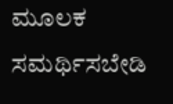ಮೂಲಕ ಸಮರ್ಥಿಸಬೇಡಿ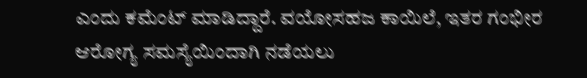ಎಂದು ಕಮೆಂಟ್ ಮಾಡಿದ್ದಾರೆ. ವಯೋಸಹಜ ಕಾಯಿಲೆ, ಇತರ ಗಂಭೀರ ಆರೋಗ್ಯ ಸಮಸ್ಯೆಯಿಂದಾಗಿ ನಡೆಯಲು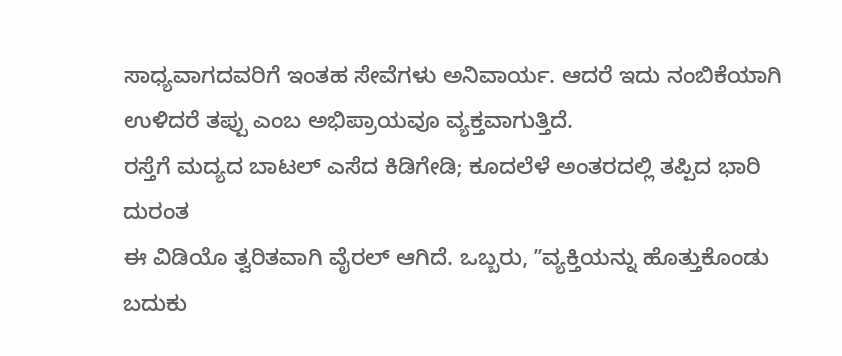ಸಾಧ್ಯವಾಗದವರಿಗೆ ಇಂತಹ ಸೇವೆಗಳು ಅನಿವಾರ್ಯ. ಆದರೆ ಇದು ನಂಬಿಕೆಯಾಗಿ ಉಳಿದರೆ ತಪ್ಪು ಎಂಬ ಅಭಿಪ್ರಾಯವೂ ವ್ಯಕ್ತವಾಗುತ್ತಿದೆ.
ರಸ್ತೆಗೆ ಮದ್ಯದ ಬಾಟಲ್ ಎಸೆದ ಕಿಡಿಗೇಡಿ; ಕೂದಲೆಳೆ ಅಂತರದಲ್ಲಿ ತಪ್ಪಿದ ಭಾರಿ ದುರಂತ
ಈ ವಿಡಿಯೊ ತ್ವರಿತವಾಗಿ ವೈರಲ್ ಆಗಿದೆ. ಒಬ್ಬರು, ʼʼವ್ಯಕ್ತಿಯನ್ನು ಹೊತ್ತುಕೊಂಡು ಬದುಕು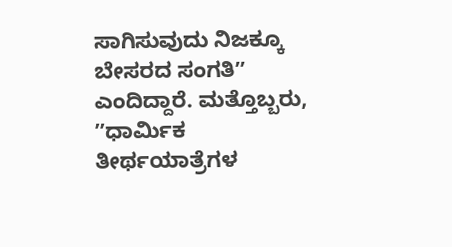ಸಾಗಿಸುವುದು ನಿಜಕ್ಕೂ ಬೇಸರದ ಸಂಗತಿʼʼ ಎಂದಿದ್ದಾರೆ. ಮತ್ತೊಬ್ಬರು, ʼʼಧಾರ್ಮಿಕ ತೀರ್ಥಯಾತ್ರೆಗಳ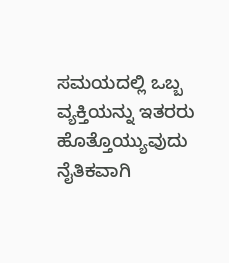ಸಮಯದಲ್ಲಿ ಒಬ್ಬ ವ್ಯಕ್ತಿಯನ್ನು ಇತರರು ಹೊತ್ತೊಯ್ಯುವುದು ನೈತಿಕವಾಗಿ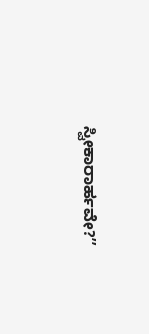ಸ್ವೀಕಾರಾರ್ಹವೇ?ʼʼ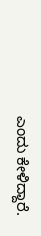ಎಂದು ಕೇಳಿದ್ದಾರೆ.